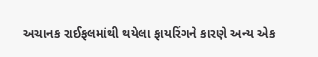અચાનક રાઈફલમાંથી થયેલા ફાયરિંગને કારણે અન્ય એક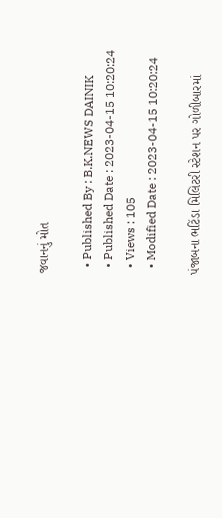જવાનનું મોત

  • Published By : B.K.NEWS DAINIK
  • Published Date : 2023-04-15 10:20:24
  • Views : 105
  • Modified Date : 2023-04-15 10:20:24

પંજાબના ભટિંડા મિલિટરી સ્ટેશન પર ગોળીબારમાં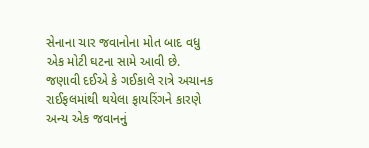સેનાના ચાર જવાનોના મોત બાદ વધુ એક મોટી ઘટના સામે આવી છે. જણાવી દઈએ કે ગઈકાલે રાત્રે અચાનક રાઈફલમાંથી થયેલા ફાયરિંગને કારણે અન્ય એક જવાનનું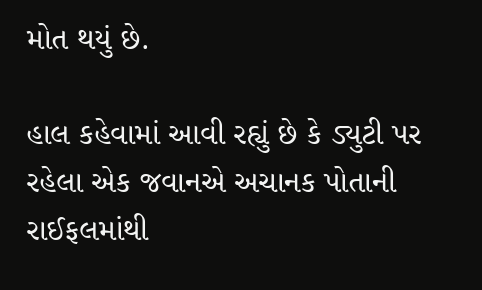મોત થયું છે.

હાલ કહેવામાં આવી રહ્યું છે કે ડ્યુટી પર રહેલા એક જવાનએ અચાનક પોતાની રાઈફલમાંથી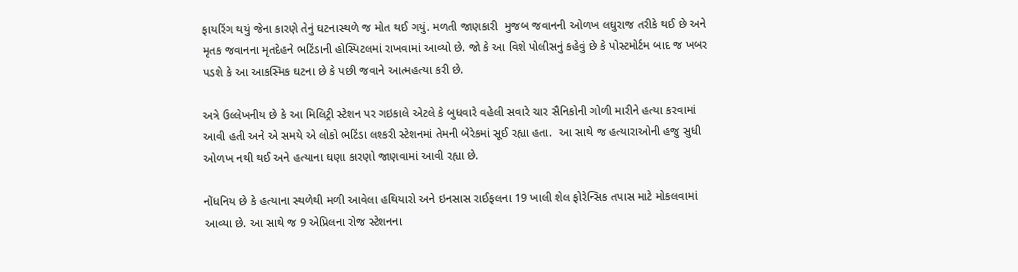ફાયરિંગ થયું જેના કારણે તેનું ઘટનાસ્થળે જ મોત થઈ ગયું. મળતી જાણકારી  મુજબ જવાનની ઓળખ લઘુરાજ તરીકે થઈ છે અને મૃતક જવાનના મૃતદેહને ભટિંડાની હોસ્પિટલમાં રાખવામાં આવ્યો છે. જો કે આ વિશે પોલીસનું કહેવું છે કે પોસ્ટમોર્ટમ બાદ જ ખબર પડશે કે આ આકસ્મિક ઘટના છે કે પછી જવાને આત્મહત્યા કરી છે.

અત્રે ઉલ્લેખનીય છે કે આ મિલિટ્રી સ્ટેશન પર ગઇકાલે એટલે કે બુધવારે વહેલી સવારે ચાર સૈનિકોની ગોળી મારીને હત્યા કરવામાં આવી હતી અને એ સમયે એ લોકો ભટિંડા લશ્કરી સ્ટેશનમાં તેમની બેરેકમાં સૂઈ રહ્યા હતા.  આ સાથે જ હત્યારાઓની હજુ સુધી ઓળખ નથી થઈ અને હત્યાના ઘણા કારણો જાણવામાં આવી રહ્યા છે.

નોંધનિય છે કે હત્યાના સ્થળેથી મળી આવેલા હથિયારો અને ઇનસાસ રાઈફલના 19 ખાલી શેલ ફોરેન્સિક તપાસ માટે મોકલવામાં આવ્યા છે. આ સાથે જ 9 એપ્રિલના રોજ સ્ટેશનના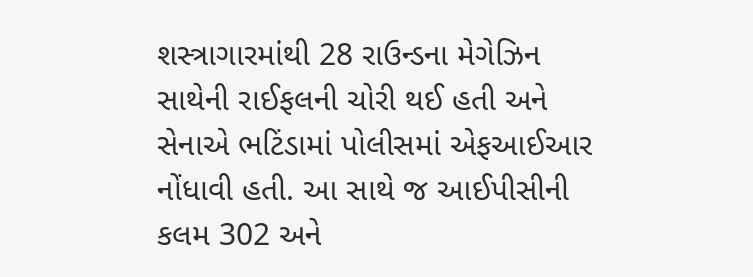શસ્ત્રાગારમાંથી 28 રાઉન્ડના મેગેઝિન સાથેની રાઈફલની ચોરી થઈ હતી અને સેનાએ ભટિંડામાં પોલીસમાં એફઆઈઆર નોંધાવી હતી. આ સાથે જ આઈપીસીની કલમ 302 અને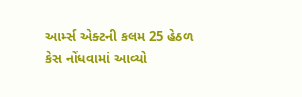આર્મ્સ એક્ટની કલમ 25 હેઠળ કેસ નોંધવામાં આવ્યો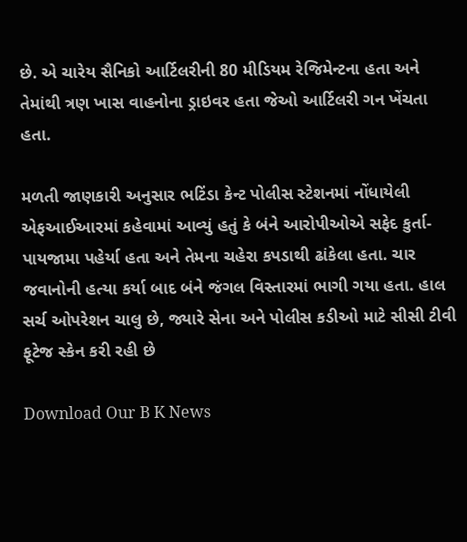છે. એ ચારેય સૈનિકો આર્ટિલરીની 80 મીડિયમ રેજિમેન્ટના હતા અને તેમાંથી ત્રણ ખાસ વાહનોના ડ્રાઇવર હતા જેઓ આર્ટિલરી ગન ખેંચતા હતા.

મળતી જાણકારી અનુસાર ભટિંડા કેન્ટ પોલીસ સ્ટેશનમાં નોંધાયેલી એફઆઈઆરમાં કહેવામાં આવ્યું હતું કે બંને આરોપીઓએ સફેદ કુર્તા-પાયજામા પહેર્યા હતા અને તેમના ચહેરા કપડાથી ઢાંકેલા હતા. ચાર જવાનોની હત્યા કર્યા બાદ બંને જંગલ વિસ્તારમાં ભાગી ગયા હતા. હાલ સર્ચ ઓપરેશન ચાલુ છે, જ્યારે સેના અને પોલીસ કડીઓ માટે સીસી ટીવી ફૂટેજ સ્કેન કરી રહી છે

Download Our B K News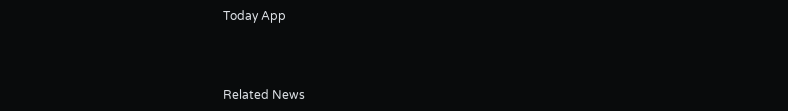Today App



Related News